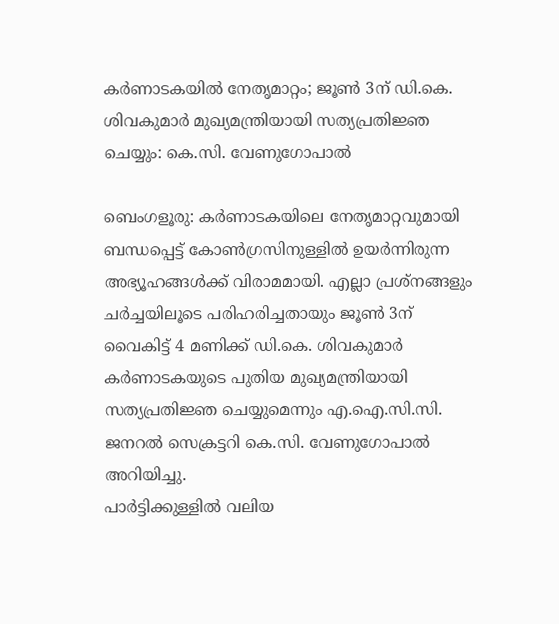കർണാടകയിൽ നേതൃമാറ്റം; ജൂൺ 3ന് ഡി.കെ. ശിവകുമാർ മുഖ്യമന്ത്രിയായി സത്യപ്രതിജ്ഞ ചെയ്യും: കെ.സി. വേണുഗോപാൽ

ബെംഗളൂരു: കർണാടകയിലെ നേതൃമാറ്റവുമായി ബന്ധപ്പെട്ട് കോൺഗ്രസിനുള്ളിൽ ഉയർന്നിരുന്ന അഭ്യൂഹങ്ങൾക്ക് വിരാമമായി. എല്ലാ പ്രശ്നങ്ങളും ചർച്ചയിലൂടെ പരിഹരിച്ചതായും ജൂൺ 3ന് വൈകിട്ട് 4 മണിക്ക് ഡി.കെ. ശിവകുമാർ കർണാടകയുടെ പുതിയ മുഖ്യമന്ത്രിയായി സത്യപ്രതിജ്ഞ ചെയ്യുമെന്നും എ.ഐ.സി.സി. ജനറൽ സെക്രട്ടറി കെ.സി. വേണുഗോപാൽ അറിയിച്ചു.
പാർട്ടിക്കുള്ളിൽ വലിയ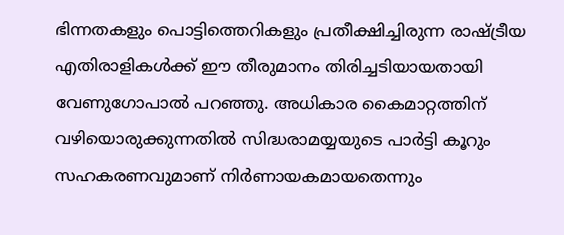ഭിന്നതകളും പൊട്ടിത്തെറികളും പ്രതീക്ഷിച്ചിരുന്ന രാഷ്ട്രീയ എതിരാളികൾക്ക് ഈ തീരുമാനം തിരിച്ചടിയായതായി വേണുഗോപാൽ പറഞ്ഞു. അധികാര കൈമാറ്റത്തിന് വഴിയൊരുക്കുന്നതിൽ സിദ്ധരാമയ്യയുടെ പാർട്ടി കൂറും സഹകരണവുമാണ് നിർണായകമായതെന്നും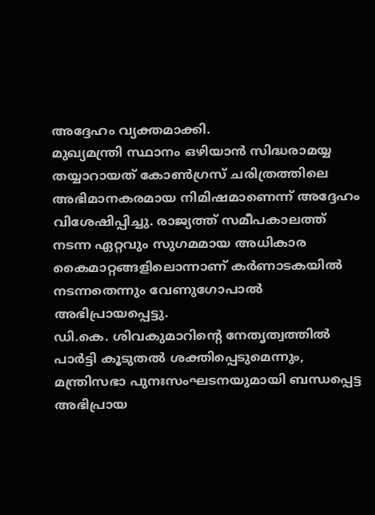അദ്ദേഹം വ്യക്തമാക്കി.
മുഖ്യമന്ത്രി സ്ഥാനം ഒഴിയാൻ സിദ്ധരാമയ്യ തയ്യാറായത് കോൺഗ്രസ് ചരിത്രത്തിലെ അഭിമാനകരമായ നിമിഷമാണെന്ന് അദ്ദേഹം വിശേഷിപ്പിച്ചു. രാജ്യത്ത് സമീപകാലത്ത് നടന്ന ഏറ്റവും സുഗമമായ അധികാര കൈമാറ്റങ്ങളിലൊന്നാണ് കർണാടകയിൽ നടന്നതെന്നും വേണുഗോപാൽ അഭിപ്രായപ്പെട്ടു.
ഡി.കെ. ശിവകുമാറിന്റെ നേതൃത്വത്തിൽ പാർട്ടി കൂടുതൽ ശക്തിപ്പെടുമെന്നും, മന്ത്രിസഭാ പുനഃസംഘടനയുമായി ബന്ധപ്പെട്ട അഭിപ്രായ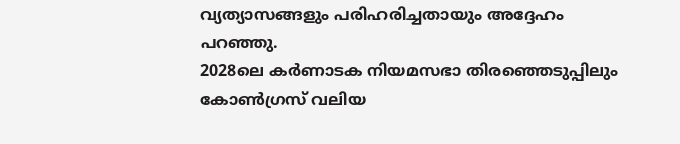വ്യത്യാസങ്ങളും പരിഹരിച്ചതായും അദ്ദേഹം പറഞ്ഞു.
2028ലെ കർണാടക നിയമസഭാ തിരഞ്ഞെടുപ്പിലും കോൺഗ്രസ് വലിയ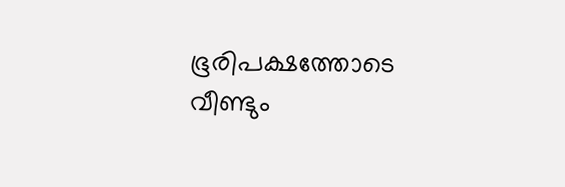ഭൂരിപക്ഷത്തോടെ വീണ്ടും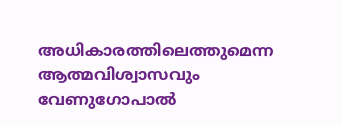അധികാരത്തിലെത്തുമെന്ന ആത്മവിശ്വാസവും വേണുഗോപാൽ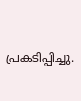പ്രകടിപ്പിച്ചു.